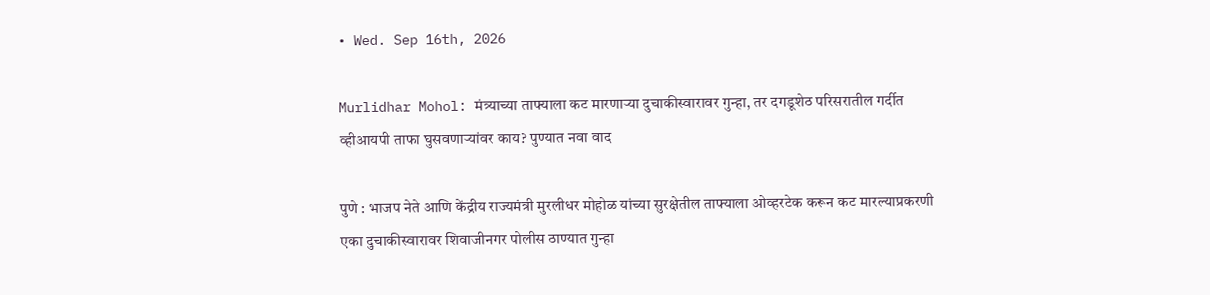• Wed. Sep 16th, 2026

Murlidhar Mohol: मंत्र्याच्या ताफ्याला कट मारणाऱ्या दुचाकीस्वारावर गुन्हा, तर दगडूशेठ परिसरातील गर्दीत व्हीआयपी ताफा घुसवणाऱ्यांवर काय? पुण्यात नवा वाद

पुणे : भाजप नेते आणि केंद्रीय राज्यमंत्री मुरलीधर मोहोळ यांच्या सुरक्षेतील ताफ्याला ओव्हरटेक करून कट मारल्याप्रकरणी एका दुचाकीस्वारावर शिवाजीनगर पोलीस ठाण्यात गुन्हा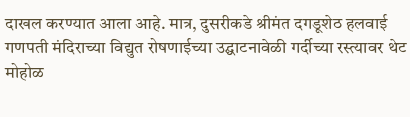दाखल करण्यात आला आहे. मात्र, दुसरीकडे श्रीमंत दगडूशेठ हलवाई गणपती मंदिराच्या विद्युत रोषणाईच्या उद्घाटनावेळी गर्दीच्या रस्त्यावर थेट मोहोळ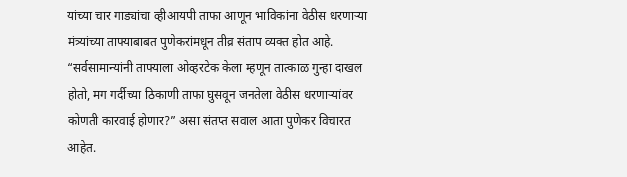यांच्या चार गाड्यांचा व्हीआयपी ताफा आणून भाविकांना वेठीस धरणाऱ्या मंत्र्यांच्या ताफ्याबाबत पुणेकरांमधून तीव्र संताप व्यक्त होत आहे. “सर्वसामान्यांनी ताफ्याला ओव्हरटेक केला म्हणून तात्काळ गुन्हा दाखल होतो, मग गर्दीच्या ठिकाणी ताफा घुसवून जनतेला वेठीस धरणाऱ्यांवर कोणती कारवाई होणार?” असा संतप्त सवाल आता पुणेकर विचारत आहेत.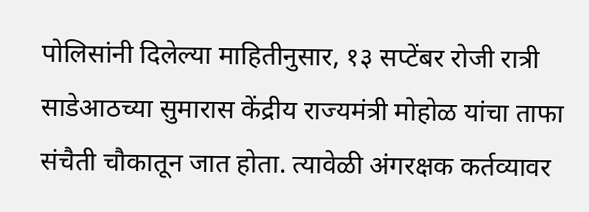पोलिसांनी दिलेल्या माहितीनुसार, १३ सप्टेंबर रोजी रात्री साडेआठच्या सुमारास केंद्रीय राज्यमंत्री मोहोळ यांचा ताफा संचैती चौकातून जात होता. त्यावेळी अंगरक्षक कर्तव्यावर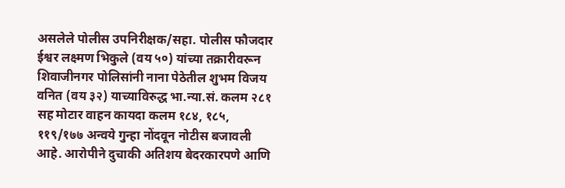असलेले पोलीस उपनिरीक्षक/सहा. पोलीस फौजदार ईश्वर लक्ष्मण भिकुले (वय ५०) यांच्या तक्रारीवरून शिवाजीनगर पोलिसांनी नाना पेठेतील शुभम विजय वनित (वय ३२) याच्याविरुद्ध भा.न्या.सं. कलम २८१ सह मोटार वाहन कायदा कलम १८४, १८५, ११९/१७७ अन्वये गुन्हा नोंदवून नोटीस बजावली आहे. आरोपीने दुचाकी अतिशय बेदरकारपणे आणि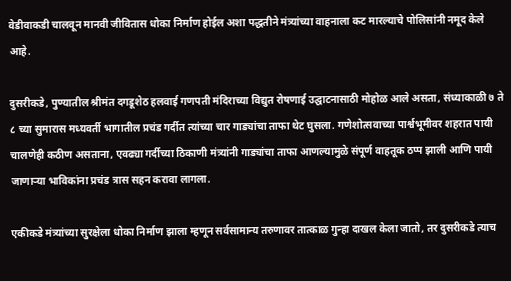वेडीवाकडी चालवून मानवी जीवितास धोका निर्माण होईल अशा पद्धतीने मंत्र्यांच्या वाहनाला कट मारल्याचे पोलिसांनी नमूद केले आहे.

दुसरीकडे, पुण्यातील श्रीमंत दगडूशेठ हलवाई गणपती मंदिराच्या विद्युत रोषणाई उद्घाटनासाठी मोहोळ आले असता, संध्याकाळी ७ ते ८ च्या सुमारास मध्यवर्ती भागातील प्रचंड गर्दीत त्यांच्या चार गाड्यांचा ताफा थेट घुसला. गणेशोत्सवाच्या पार्श्वभूमीवर शहरात पायी चालणेही कठीण असताना, एवढ्या गर्दीच्या ठिकाणी मंत्र्यांनी गाड्यांचा ताफा आणल्यामुळे संपूर्ण वाहतूक ठप्प झाली आणि पायी जाणाऱ्या भाविकांना प्रचंड त्रास सहन करावा लागला.

एकीकडे मंत्र्यांच्या सुरक्षेला धोका निर्माण झाला म्हणून सर्वसामान्य तरुणावर तात्काळ गुन्हा दाखल केला जातो, तर दुसरीकडे त्याच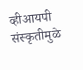व्हीआयपी संस्कृतीमुळे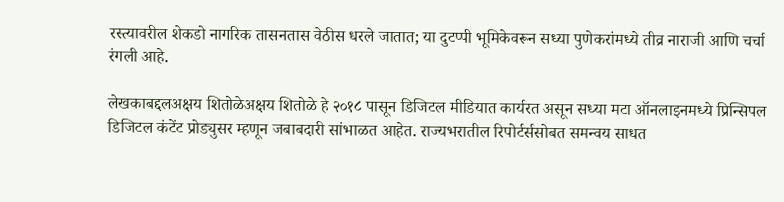रस्त्यावरील शेकडो नागरिक तासनतास वेठीस धरले जातात; या दुटप्पी भूमिकेवरून सध्या पुणेकरांमध्ये तीव्र नाराजी आणि चर्चा रंगली आहे.

लेखकाबद्दलअक्षय शितोळेअक्षय शितोळे हे २०१८ पासून डिजिटल मीडियात कार्यरत असून सध्या मटा ऑनलाइनमध्ये प्रिन्सिपल डिजिटल कंटेंट प्रोड्युसर म्हणून जबाबदारी सांभाळत आहेत. राज्यभरातील रिपोर्टर्ससोबत समन्वय साधत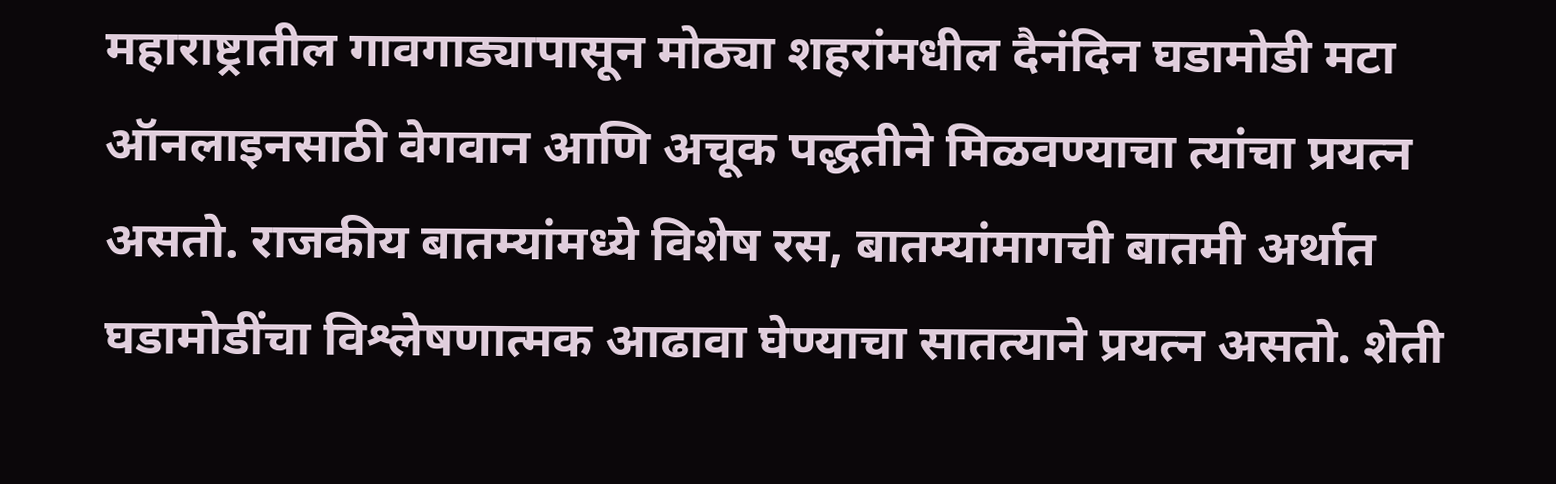महाराष्ट्रातील गावगाड्यापासून मोठ्या शहरांमधील दैनंदिन घडामोडी मटा ऑनलाइनसाठी वेगवान आणि अचूक पद्धतीने मिळवण्याचा त्यांचा प्रयत्न असतो. राजकीय बातम्यांमध्ये विशेष रस, बातम्यांमागची बातमी अर्थात घडामोडींचा विश्लेषणात्मक आढावा घेण्याचा सातत्याने प्रयत्न असतो. शेती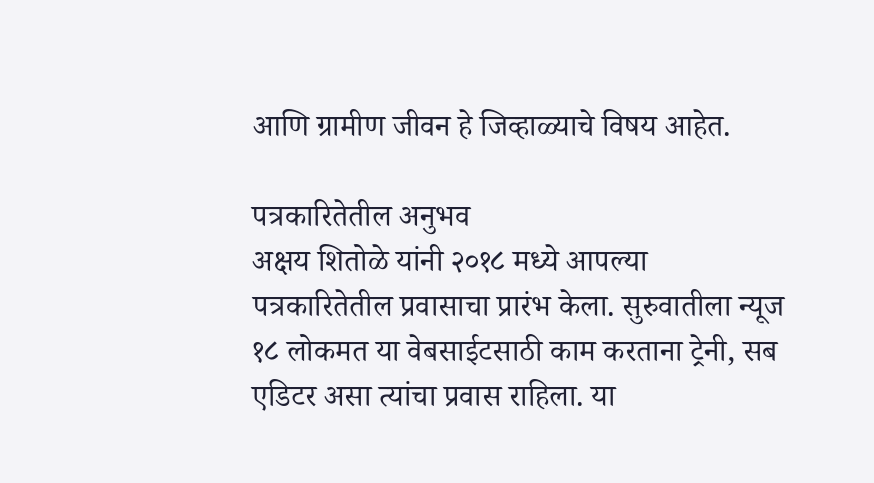आणि ग्रामीण जीवन हे जिव्हाळ्याचे विषय आहेत.

पत्रकारितेतील अनुभव
अक्षय शितोळे यांनी २०१८ मध्ये आपल्या पत्रकारितेतील प्रवासाचा प्रारंभ केला. सुरुवातीला न्यूज १८ लोकमत या वेबसाईटसाठी काम करताना ट्रेनी, सब एडिटर असा त्यांचा प्रवास राहिला. या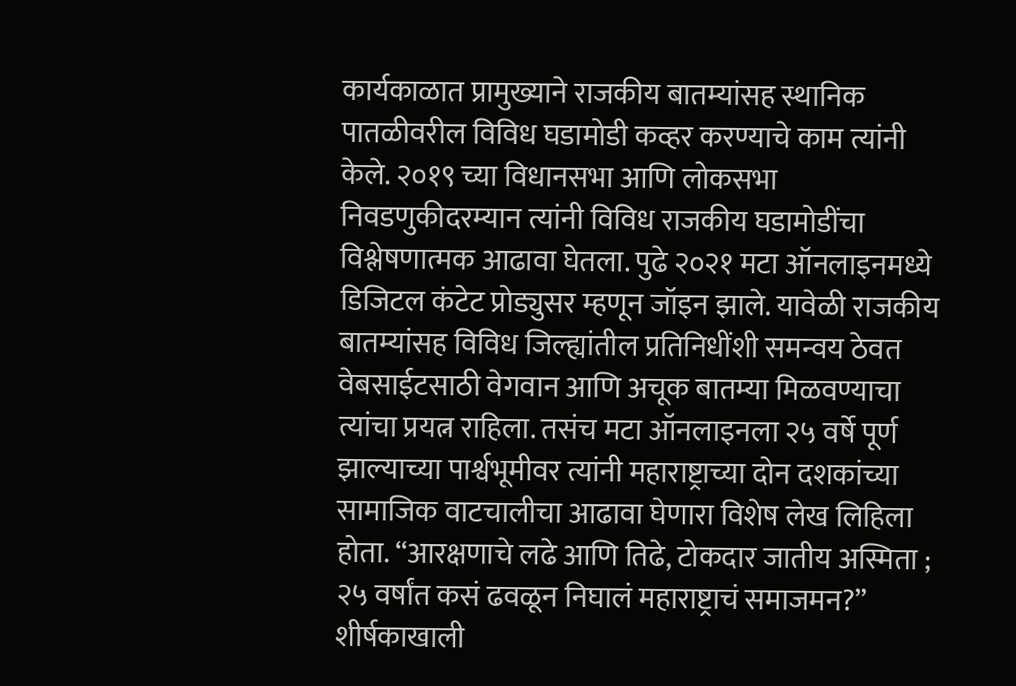कार्यकाळात प्रामुख्याने राजकीय बातम्यांसह स्थानिक पातळीवरील विविध घडामोडी कव्हर करण्याचे काम त्यांनी केले. २०१९ च्या विधानसभा आणि लोकसभा निवडणुकीदरम्यान त्यांनी विविध राजकीय घडामोडींचा विश्लेषणात्मक आढावा घेतला. पुढे २०२१ मटा ऑनलाइनमध्ये डिजिटल कंटेट प्रोड्युसर म्हणून जॉइन झाले. यावेळी राजकीय बातम्यांसह विविध जिल्ह्यांतील प्रतिनिधींशी समन्वय ठेवत वेबसाईटसाठी वेगवान आणि अचूक बातम्या मिळवण्याचा त्यांचा प्रयत्न राहिला. तसंच मटा ऑनलाइनला २५ वर्षे पूर्ण झाल्याच्या पार्श्वभूमीवर त्यांनी महाराष्ट्राच्या दोन दशकांच्या सामाजिक वाटचालीचा आढावा घेणारा विशेष लेख लिहिला होता. “आरक्षणाचे लढे आणि तिढे, टोकदार जातीय अस्मिता ; २५ वर्षांत कसं ढवळून निघालं महाराष्ट्राचं समाजमन?” शीर्षकाखाली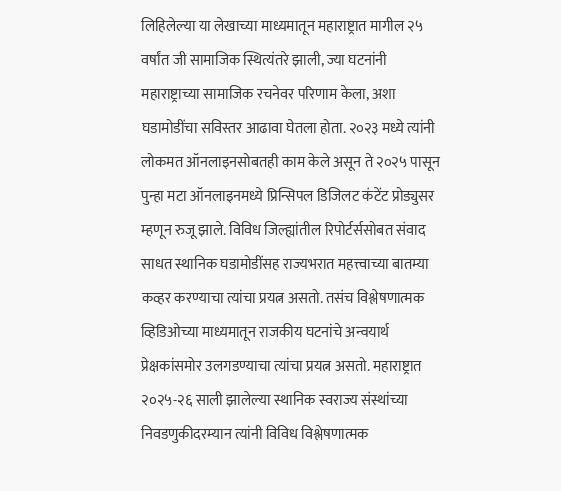लिहिलेल्या या लेखाच्या माध्यमातून महाराष्ट्रात मागील २५ वर्षांत जी सामाजिक स्थित्यंतरे झाली, ज्या घटनांनी महाराष्ट्राच्या सामाजिक रचनेवर परिणाम केला, अशा घडामोडींचा सविस्तर आढावा घेतला होता. २०२३ मध्ये त्यांनी लोकमत ऑनलाइनसोबतही काम केले असून ते २०२५ पासून पुन्हा मटा ऑनलाइनमध्ये प्रिन्सिपल डिजिलट कंटेंट प्रोड्युसर म्हणून रुजू झाले. विविध जिल्ह्यांतील रिपोर्टर्ससोबत संवाद साधत स्थानिक घडामोडींसह राज्यभरात महत्त्वाच्या बातम्या कव्हर करण्याचा त्यांचा प्रयत्न असतो. तसंच विश्लेषणात्मक व्हिडिओच्या माध्यमातून राजकीय घटनांचे अन्वयार्थ प्रेक्षकांसमोर उलगडण्याचा त्यांचा प्रयत्न असतो. महाराष्ट्रात २०२५-२६ साली झालेल्या स्थानिक स्वराज्य संस्थांच्या निवडणुकीदरम्यान त्यांनी विविध विश्लेषणात्मक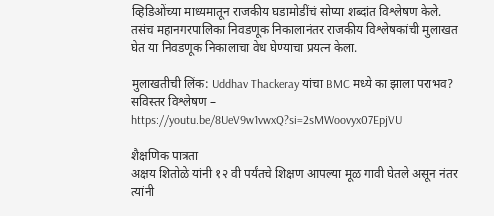व्हिडिओंच्या माध्यमातून राजकीय घडामोडींचं सोप्या शब्दांत विश्लेषण केले. तसंच महानगरपालिका निवडणूक निकालानंतर राजकीय विश्लेषकांची मुलाखत घेत या निवडणूक निकालाचा वेध घेण्याचा प्रयत्न केला.

मुलाखतीची लिंक: Uddhav Thackeray यांचा BMC मध्ये का झाला पराभव? सविस्तर विश्लेषण – https://youtu.be/8UeV9w1vwxQ?si=2sMWoovyx07EpjVU

शैक्षणिक पात्रता
अक्षय शितोळे यांनी १२ वी पर्यंतचे शिक्षण आपल्या मूळ गावी घेतले असून नंतर त्यांनी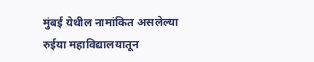मुंबई येथील नामांकित असलेल्या रुईया महाविद्यालयातून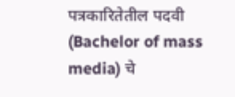पत्रकारितेतील पदवी (Bachelor of mass media) चे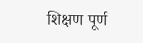शिक्षण पूर्ण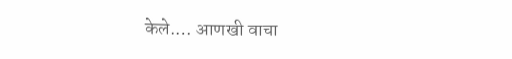केले.… आणखी वाचा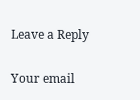Leave a Reply

Your email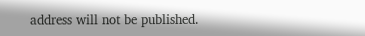address will not be published.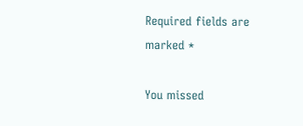Required fields are marked *

You missed